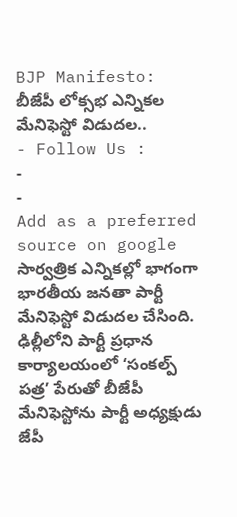BJP Manifesto: బీజేపీ లోక్సభ ఎన్నికల మేనిఫెస్టో విడుదల..
- Follow Us :
-
-
Add as a preferred
source on google
సార్వత్రిక ఎన్నికల్లో భాగంగా భారతీయ జనతా పార్టీ మేనిఫెస్టో విడుదల చేసింది. ఢిల్లీలోని పార్టీ ప్రధాన కార్యాలయంలో ‘సంకల్ప్ పత్ర’ పేరుతో బీజేపీ మేనిఫెస్టోను పార్టీ అధ్యక్షుడు జేపీ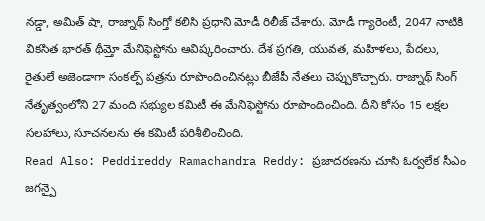నడ్డా, అమిత్ షా, రాజ్నాథ్ సింగ్తో కలిసి ప్రధాని మోడీ రిలీజ్ చేశారు. మోడీ గ్యారెంటీ, 2047 నాటికి వికసిత భారత్ థీమ్తో మేనిఫెస్టోను ఆవిష్కరించారు. దేశ ప్రగతి, యువత, మహిళలు, పేదలు, రైతులే అజెండాగా సంకల్ప్ పత్రను రూపొందించినట్లు బీజేపీ నేతలు చెప్పుకొచ్చారు. రాజ్నాథ్ సింగ్ నేతృత్వంలోని 27 మంది సభ్యుల కమిటీ ఈ మేనిఫెస్టోను రూపొందించింది. దీని కోసం 15 లక్షల సలహాలు, సూచనలను ఈ కమిటీ పరిశీలించింది.
Read Also: Peddireddy Ramachandra Reddy: ప్రజాదరణను చూసి ఓర్వలేక సీఎం జగన్పై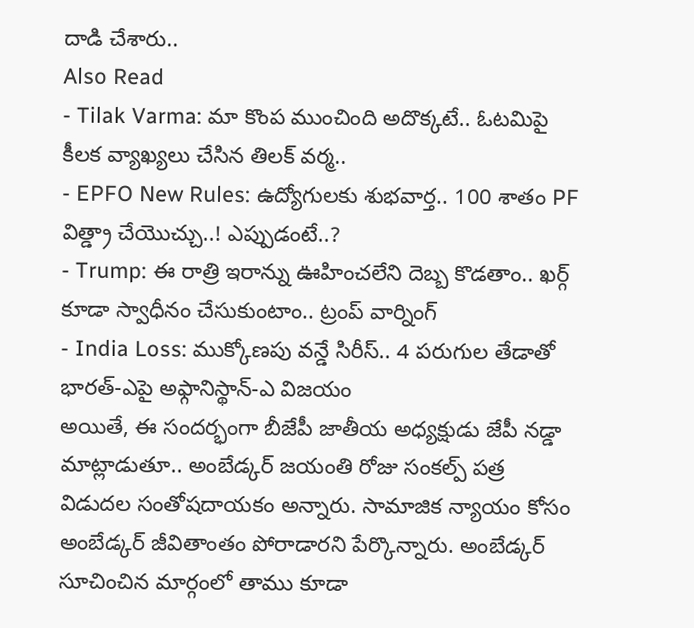దాడి చేశారు..
Also Read
- Tilak Varma: మా కొంప ముంచింది అదొక్కటే.. ఓటమిపై కీలక వ్యాఖ్యలు చేసిన తిలక్ వర్మ..
- EPFO New Rules: ఉద్యోగులకు శుభవార్త.. 100 శాతం PF విత్డ్రా చేయొచ్చు..! ఎప్పుడంటే..?
- Trump: ఈ రాత్రి ఇరాన్ను ఊహించలేని దెబ్బ కొడతాం.. ఖర్గ్ కూడా స్వాధీనం చేసుకుంటాం.. ట్రంప్ వార్నింగ్
- India Loss: ముక్కోణపు వన్డే సిరీస్.. 4 పరుగుల తేడాతో భారత్-ఎపై అఫ్గానిస్థాన్-ఎ విజయం
అయితే, ఈ సందర్భంగా బీజేపీ జాతీయ అధ్యక్షుడు జేపీ నడ్డా మాట్లాడుతూ.. అంబేడ్కర్ జయంతి రోజు సంకల్ప్ పత్ర విడుదల సంతోషదాయకం అన్నారు. సామాజిక న్యాయం కోసం అంబేడ్కర్ జీవితాంతం పోరాడారని పేర్కొన్నారు. అంబేడ్కర్ సూచించిన మార్గంలో తాము కూడా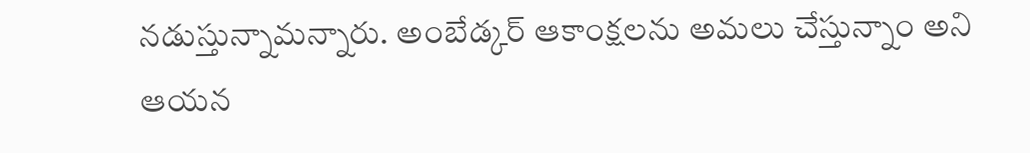నడుస్తున్నామన్నారు. అంబేడ్కర్ ఆకాంక్షలను అమలు చేస్తున్నాం అని ఆయన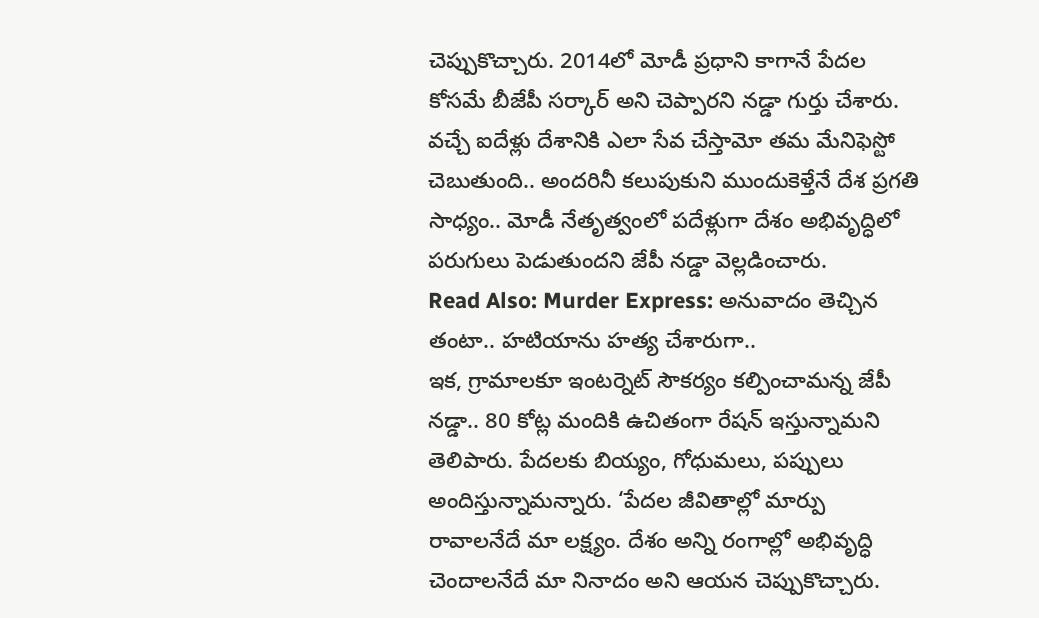చెప్పుకొచ్చారు. 2014లో మోడీ ప్రధాని కాగానే పేదల కోసమే బీజేపీ సర్కార్ అని చెప్పారని నడ్డా గుర్తు చేశారు. వచ్చే ఐదేళ్లు దేశానికి ఎలా సేవ చేస్తామో తమ మేనిఫెస్టో చెబుతుంది.. అందరినీ కలుపుకుని ముందుకెళ్తేనే దేశ ప్రగతి సాధ్యం.. మోడీ నేతృత్వంలో పదేళ్లుగా దేశం అభివృద్ధిలో పరుగులు పెడుతుందని జేపీ నడ్డా వెల్లడించారు.
Read Also: Murder Express: అనువాదం తెచ్చిన తంటా.. హటియాను హత్య చేశారుగా..
ఇక, గ్రామాలకూ ఇంటర్నెట్ సౌకర్యం కల్పించామన్న జేపీ నడ్డా.. 80 కోట్ల మందికి ఉచితంగా రేషన్ ఇస్తున్నామని తెలిపారు. పేదలకు బియ్యం, గోధుమలు, పప్పులు అందిస్తున్నామన్నారు. ‘పేదల జీవితాల్లో మార్పు రావాలనేదే మా లక్ష్యం. దేశం అన్ని రంగాల్లో అభివృద్ధి చెందాలనేదే మా నినాదం అని ఆయన చెప్పుకొచ్చారు.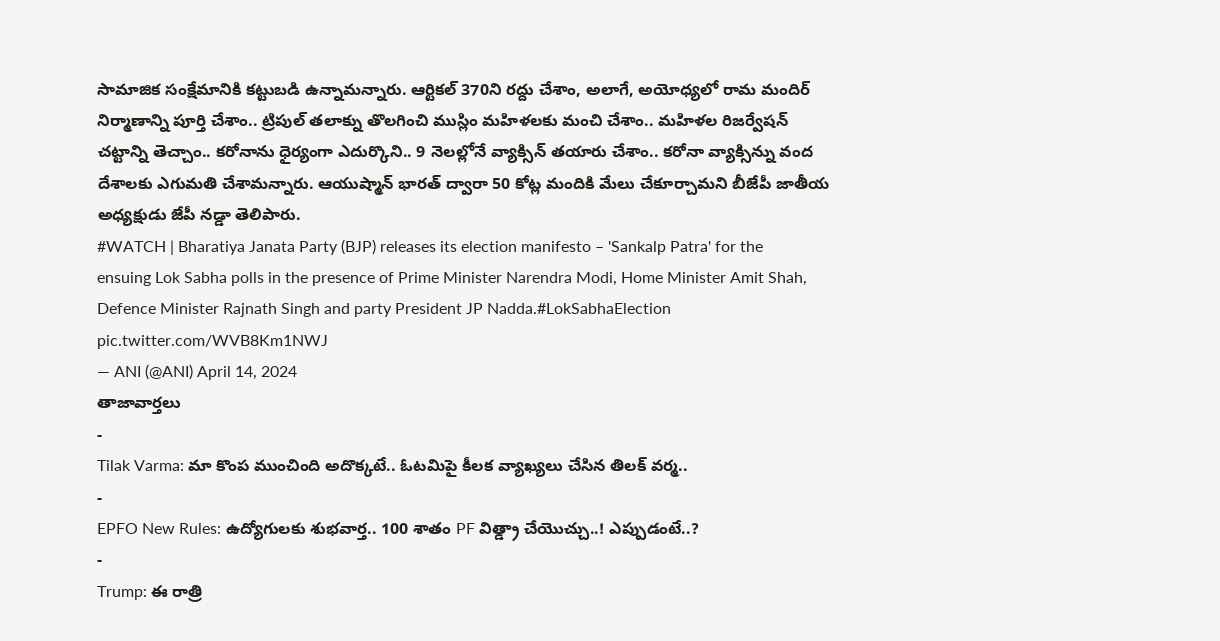సామాజిక సంక్షేమానికి కట్టుబడి ఉన్నామన్నారు. ఆర్టికల్ 370ని రద్దు చేశాం, అలాగే, అయోధ్యలో రామ మందిర్ నిర్మాణాన్ని పూర్తి చేశాం.. ట్రిపుల్ తలాక్ను తొలగించి ముస్లిం మహిళలకు మంచి చేశాం.. మహిళల రిజర్వేషన్ చట్టాన్ని తెచ్చాం.. కరోనాను ధైర్యంగా ఎదుర్కొని.. 9 నెలల్లోనే వ్యాక్సిన్ తయారు చేశాం.. కరోనా వ్యాక్సిన్ను వంద దేశాలకు ఎగుమతి చేశామన్నారు. ఆయుష్మాన్ భారత్ ద్వారా 50 కోట్ల మందికి మేలు చేకూర్చామని బీజేపీ జాతీయ అధ్యక్షుడు జేపీ నడ్డా తెలిపారు.
#WATCH | Bharatiya Janata Party (BJP) releases its election manifesto – 'Sankalp Patra' for the ensuing Lok Sabha polls in the presence of Prime Minister Narendra Modi, Home Minister Amit Shah, Defence Minister Rajnath Singh and party President JP Nadda.#LokSabhaElection pic.twitter.com/WVB8Km1NWJ
— ANI (@ANI) April 14, 2024
తాజావార్తలు
-
Tilak Varma: మా కొంప ముంచింది అదొక్కటే.. ఓటమిపై కీలక వ్యాఖ్యలు చేసిన తిలక్ వర్మ..
-
EPFO New Rules: ఉద్యోగులకు శుభవార్త.. 100 శాతం PF విత్డ్రా చేయొచ్చు..! ఎప్పుడంటే..?
-
Trump: ఈ రాత్రి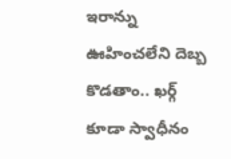ఇరాన్ను ఊహించలేని దెబ్బ కొడతాం.. ఖర్గ్ కూడా స్వాధీనం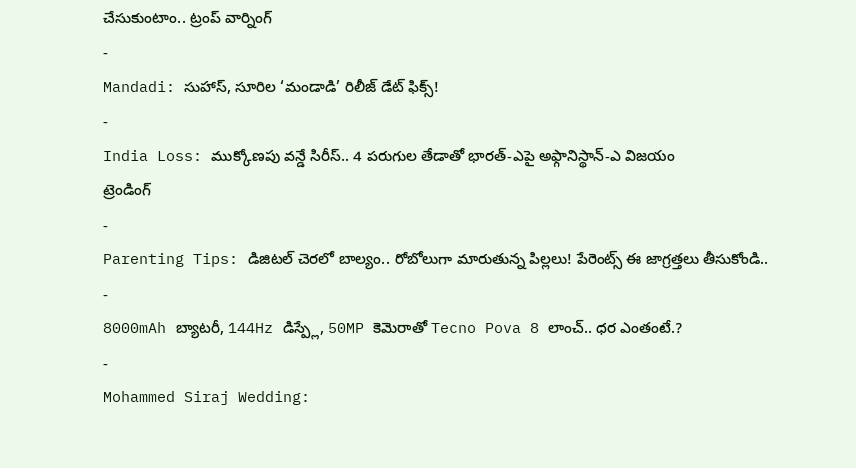చేసుకుంటాం.. ట్రంప్ వార్నింగ్
-
Mandadi: సుహాస్, సూరిల ‘మండాడి’ రిలీజ్ డేట్ ఫిక్స్!
-
India Loss: ముక్కోణపు వన్డే సిరీస్.. 4 పరుగుల తేడాతో భారత్-ఎపై అఫ్గానిస్థాన్-ఎ విజయం
ట్రెండింగ్
-
Parenting Tips: డిజిటల్ చెరలో బాల్యం.. రోబోలుగా మారుతున్న పిల్లలు! పేరెంట్స్ ఈ జాగ్రత్తలు తీసుకోండి..
-
8000mAh బ్యాటరీ, 144Hz డిస్ప్లే, 50MP కెమెరాతో Tecno Pova 8 లాంచ్.. ధర ఎంతంటే.?
-
Mohammed Siraj Wedding: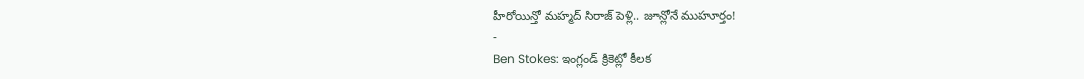హీరోయిన్తో మహ్మద్ సిరాజ్ పెళ్లి.. జూన్లోనే ముహూర్తం!
-
Ben Stokes: ఇంగ్లండ్ క్రికెట్లో కీలక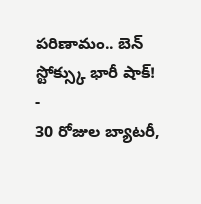పరిణామం.. బెన్ స్టోక్స్కు భారీ షాక్!
-
30 రోజుల బ్యాటరీ,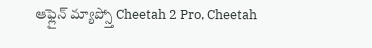ఆఫ్లైన్ మ్యాప్స్తో Cheetah 2 Pro, Cheetah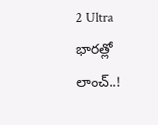2 Ultra భారత్లో లాంచ్..!